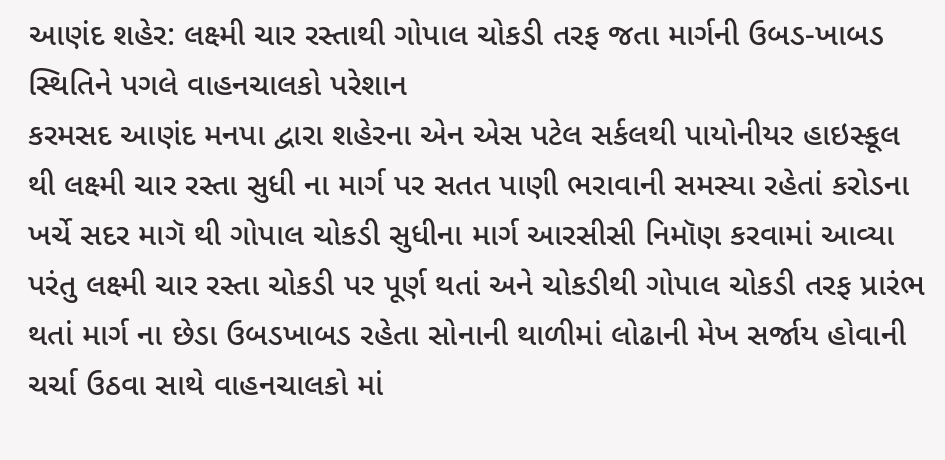આણંદ શહેર: લક્ષ્મી ચાર રસ્તાથી ગોપાલ ચોકડી તરફ જતા માર્ગની ઉબડ-ખાબડ સ્થિતિને પગલે વાહનચાલકો પરેશાન
કરમસદ આણંદ મનપા દ્વારા શહેરના એન એસ પટેલ સર્કલથી પાયોનીયર હાઇસ્કૂલ થી લક્ષ્મી ચાર રસ્તા સુધી ના માર્ગ પર સતત પાણી ભરાવાની સમસ્યા રહેતાં કરોડના ખર્ચે સદર માગૅ થી ગોપાલ ચોકડી સુધીના માર્ગ આરસીસી નિમૉણ કરવામાં આવ્યા પરંતુ લક્ષ્મી ચાર રસ્તા ચોકડી પર પૂર્ણ થતાં અને ચોકડીથી ગોપાલ ચોકડી તરફ પ્રારંભ થતાં માર્ગ ના છેડા ઉબડખાબડ રહેતા સોનાની થાળીમાં લોઢાની મેખ સર્જાય હોવાની ચર્ચા ઉઠવા સાથે વાહનચાલકો માં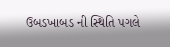ઉબડખાબડ ની સ્થિતિ પગલે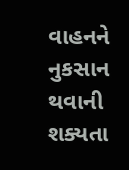વાહનને નુકસાન થવાની શક્યતા